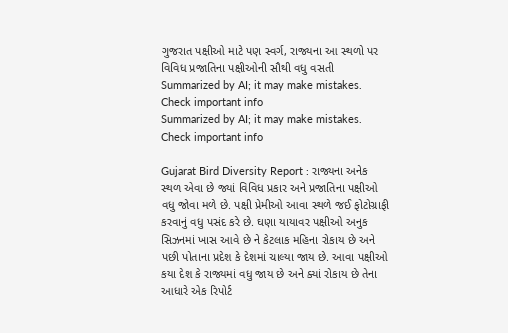ગુજરાત પક્ષીઓ માટે પણ સ્વર્ગ, રાજ્યના આ સ્થળો પર વિવિધ પ્રજાતિના પક્ષીઓની સૌથી વધુ વસતી
Summarized by AI; it may make mistakes. Check important info
Summarized by AI; it may make mistakes. Check important info

Gujarat Bird Diversity Report : રાજ્યના અનેક સ્થળ એવા છે જ્યાં વિવિધ પ્રકાર અને પ્રજાતિના પક્ષીઓ વધુ જોવા મળે છે. પક્ષી પ્રેમીઓ આવા સ્થળે જઈ ફોટોગ્રાફી કરવાનું વધુ પસંદ કરે છે. ઘણા યાયાવર પક્ષીઓ અનુક સિઝનમાં ખાસ આવે છે ને કેટલાક મહિના રોકાય છે અને પછી પોતાના પ્રદેશ કે દેશમાં ચાલ્યા જાય છે. આવા પક્ષીઓ કયા દેશ કે રાજ્યમાં વધુ જાય છે અને ક્યાં રોકાય છે તેના આધારે એક રિપોર્ટ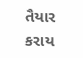તૈયાર કરાય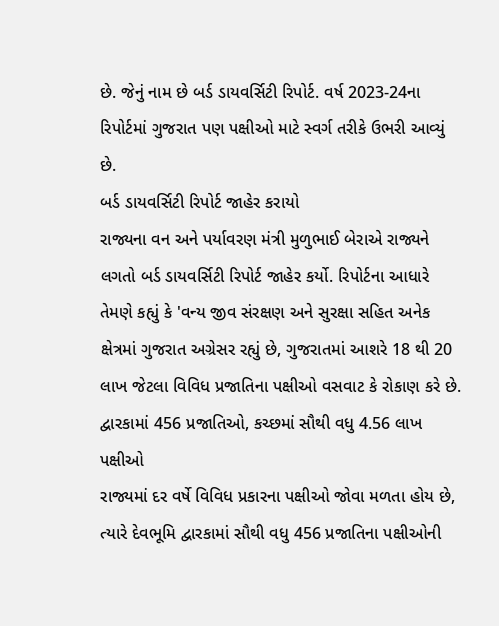છે. જેનું નામ છે બર્ડ ડાયવર્સિટી રિપોર્ટ. વર્ષ 2023-24ના રિપોર્ટમાં ગુજરાત પણ પક્ષીઓ માટે સ્વર્ગ તરીકે ઉભરી આવ્યું છે.
બર્ડ ડાયવર્સિટી રિપોર્ટ જાહેર કરાયો
રાજ્યના વન અને પર્યાવરણ મંત્રી મુળુભાઈ બેરાએ રાજ્યને લગતો બર્ડ ડાયવર્સિટી રિપોર્ટ જાહેર કર્યો. રિપોર્ટના આધારે તેમણે કહ્યું કે 'વન્ય જીવ સંરક્ષણ અને સુરક્ષા સહિત અનેક ક્ષેત્રમાં ગુજરાત અગ્રેસર રહ્યું છે, ગુજરાતમાં આશરે 18 થી 20 લાખ જેટલા વિવિધ પ્રજાતિના પક્ષીઓ વસવાટ કે રોકાણ કરે છે.
દ્વારકામાં 456 પ્રજાતિઓ, કચ્છમાં સૌથી વધુ 4.56 લાખ પક્ષીઓ
રાજ્યમાં દર વર્ષે વિવિધ પ્રકારના પક્ષીઓ જોવા મળતા હોય છે, ત્યારે દેવભૂમિ દ્વારકામાં સૌથી વધુ 456 પ્રજાતિના પક્ષીઓની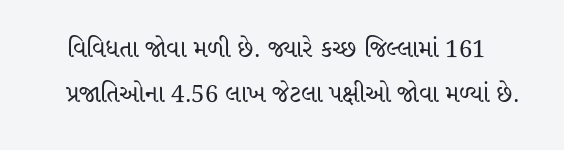વિવિધતા જોવા મળી છે. જ્યારે કચ્છ જિલ્લામાં 161 પ્રજાતિઓના 4.56 લાખ જેટલા પક્ષીઓ જોવા મળ્યાં છે.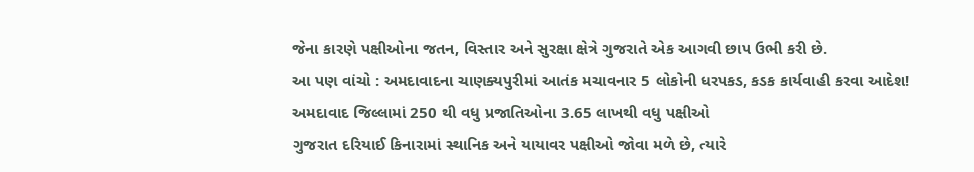જેના કારણે પક્ષીઓના જતન, વિસ્તાર અને સુરક્ષા ક્ષેત્રે ગુજરાતે એક આગવી છાપ ઉભી કરી છે.
આ પણ વાંચો : અમદાવાદના ચાણક્યપુરીમાં આતંક મચાવનાર 5 લોકોની ધરપકડ, કડક કાર્યવાહી કરવા આદેશ!
અમદાવાદ જિલ્લામાં 250 થી વધુ પ્રજાતિઓના 3.65 લાખથી વધુ પક્ષીઓ
ગુજરાત દરિયાઈ કિનારામાં સ્થાનિક અને યાયાવર પક્ષીઓ જોવા મળે છે, ત્યારે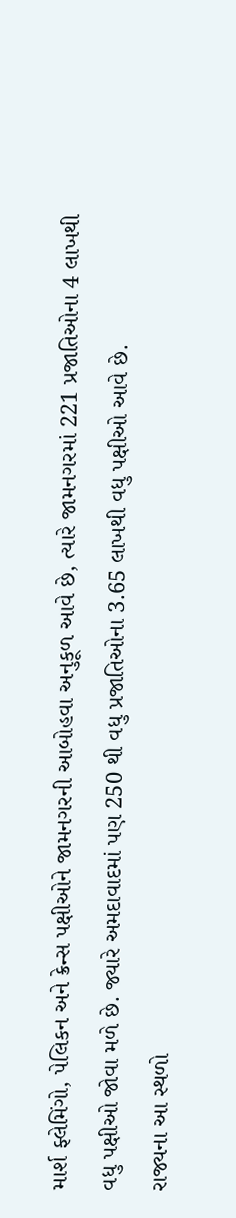માર્શ ફ્લેમિંગો, પેલિકન અને ક્રેન્સ પક્ષીઓને જામનગરની આબોહવા અનુકૂળ આવે છે, ત્યારે જામનગરમાં 221 પ્રજાતિઓના 4 લાખથી વધુ પક્ષીઓ જોવા મળે છે. જ્યારે અમદાવાદમાં પણ 250 થી વધુ પ્રજાતિઓના 3.65 લાખથી વધુ પક્ષીઓ આવે છે.
રાજ્યના આ સ્થળો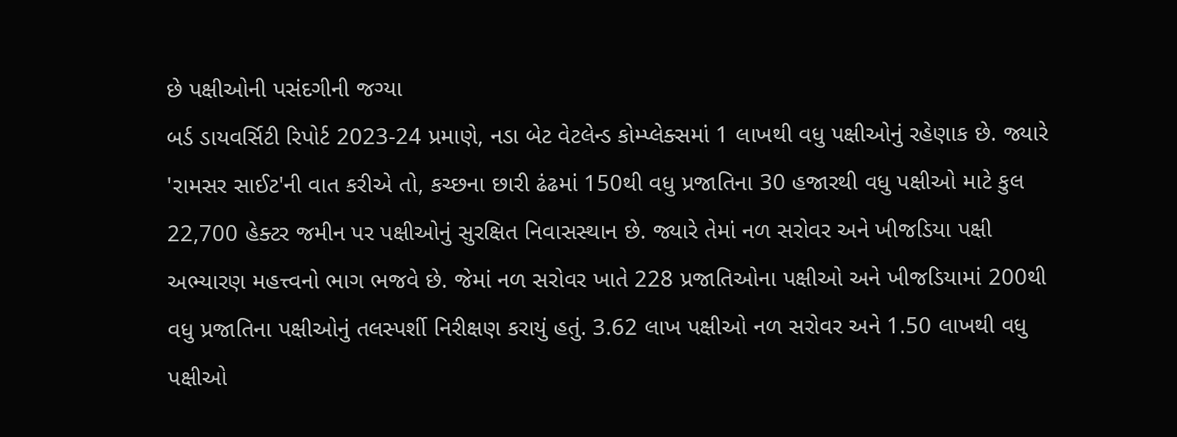છે પક્ષીઓની પસંદગીની જગ્યા
બર્ડ ડાયવર્સિટી રિપોર્ટ 2023-24 પ્રમાણે, નડા બેટ વેટલેન્ડ કોમ્પ્લેક્સમાં 1 લાખથી વધુ પક્ષીઓનું રહેણાક છે. જ્યારે 'રામસર સાઈટ'ની વાત કરીએ તો, કચ્છના છારી ઢંઢમાં 150થી વધુ પ્રજાતિના 30 હજારથી વધુ પક્ષીઓ માટે કુલ 22,700 હેક્ટર જમીન પર પક્ષીઓનું સુરક્ષિત નિવાસસ્થાન છે. જ્યારે તેમાં નળ સરોવર અને ખીજડિયા પક્ષી અભ્યારણ મહત્ત્વનો ભાગ ભજવે છે. જેમાં નળ સરોવર ખાતે 228 પ્રજાતિઓના પક્ષીઓ અને ખીજડિયામાં 200થી વધુ પ્રજાતિના પક્ષીઓનું તલસ્પર્શી નિરીક્ષણ કરાયું હતું. 3.62 લાખ પક્ષીઓ નળ સરોવર અને 1.50 લાખથી વધુ પક્ષીઓ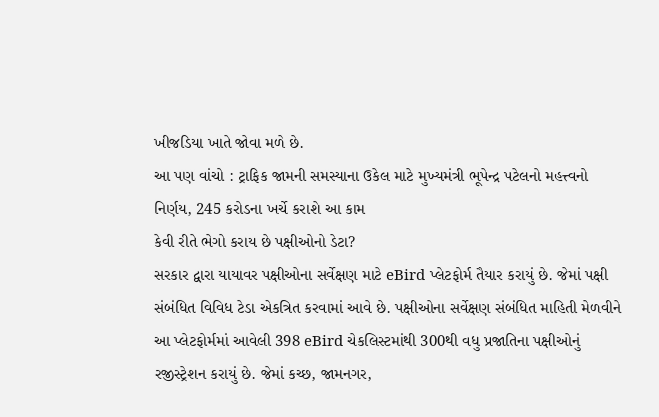ખીજડિયા ખાતે જોવા મળે છે.
આ પણ વાંચો : ટ્રાફિક જામની સમસ્યાના ઉકેલ માટે મુખ્યમંત્રી ભૂપેન્દ્ર પટેલનો મહત્ત્વનો નિર્ણય, 245 કરોડના ખર્ચે કરાશે આ કામ
કેવી રીતે ભેગો કરાય છે પક્ષીઓનો ડેટા?
સરકાર દ્વારા યાયાવર પક્ષીઓના સર્વેક્ષણ માટે eBird પ્લેટફોર્મ તૈયાર કરાયું છે. જેમાં પક્ષી સંબંધિત વિવિધ ટેડા એકત્રિત કરવામાં આવે છે. પક્ષીઓના સર્વેક્ષણ સંબંધિત માહિતી મેળવીને આ પ્લેટફોર્મમાં આવેલી 398 eBird ચેકલિસ્ટમાંથી 300થી વધુ પ્રજાતિના પક્ષીઓનું રજીસ્ટ્રેશન કરાયું છે. જેમાં કચ્છ, જામનગર,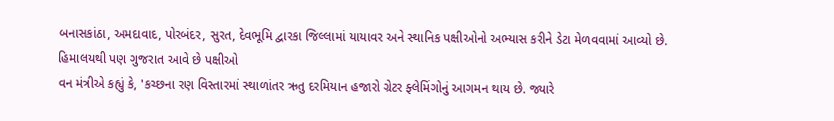બનાસકાંઠા, અમદાવાદ, પોરબંદર, સુરત, દેવભૂમિ દ્વારકા જિલ્લામાં યાયાવર અને સ્થાનિક પક્ષીઓનો અભ્યાસ કરીને ડેટા મેળવવામાં આવ્યો છે.
હિમાલયથી પણ ગુજરાત આવે છે પક્ષીઓ
વન મંત્રીએ કહ્યું કે, 'કચ્છના રણ વિસ્તારમાં સ્થાળાંતર ઋતુ દરમિયાન હજારો ગ્રેટર ફ્લેમિંગોનું આગમન થાય છે. જ્યારે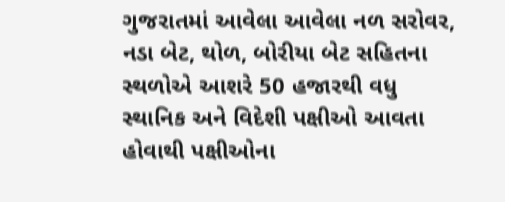ગુજરાતમાં આવેલા આવેલા નળ સરોવર, નડા બેટ, થોળ, બોરીયા બેટ સહિતના સ્થળોએ આશરે 50 હજારથી વધુ સ્થાનિક અને વિદેશી પક્ષીઓ આવતા હોવાથી પક્ષીઓના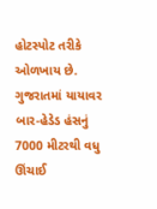હોટસ્પોટ તરીકે ઓળખાય છે. ગુજરાતમાં યાયાવર બાર-હેડેડ હંસનું 7000 મીટરથી વધુ ઊંચાઈ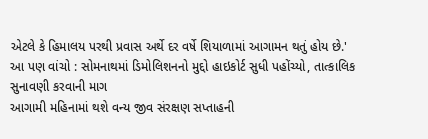એટલે કે હિમાલય પરથી પ્રવાસ અર્થે દર વર્ષે શિયાળામાં આગામન થતું હોય છે.'
આ પણ વાંચો : સોમનાથમાં ડિમોલિશનનો મુદ્દો હાઇકોર્ટ સુધી પહોંચ્યો, તાત્કાલિક સુનાવણી કરવાની માગ
આગામી મહિનામાં થશે વન્ય જીવ સંરક્ષણ સપ્તાહની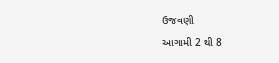ઉજવણી
આગામી 2 થી 8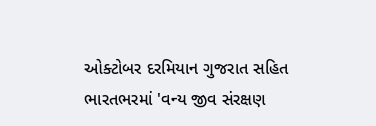ઓક્ટોબર દરમિયાન ગુજરાત સહિત ભારતભરમાં 'વન્ય જીવ સંરક્ષણ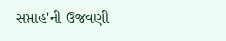સપ્તાહ'ની ઉજવણી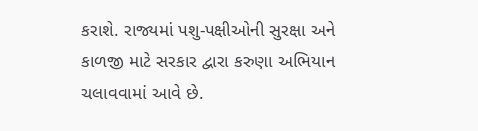કરાશે. રાજ્યમાં પશુ-પક્ષીઓની સુરક્ષા અને કાળજી માટે સરકાર દ્વારા કરુણા અભિયાન ચલાવવામાં આવે છે.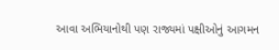આવા અભિયાનોથી પણ રાજ્યમાં પક્ષીઓનું આગમન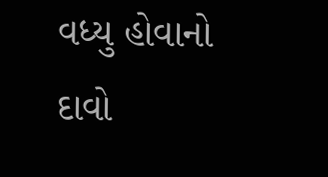વધ્યુ હોવાનો દાવો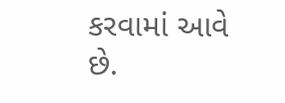કરવામાં આવે છે.